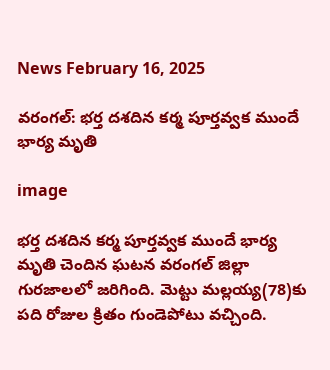News February 16, 2025

వరంగల్: భర్త దశదిన కర్మ పూర్తవ్వక ముందే భార్య మృతి

image

భర్త దశదిన కర్మ పూర్తవ్వక ముందే భార్య మృతి చెందిన ఘటన వరంగల్ జిల్లా గురజాలలో జరిగింది. మెట్టు మల్లయ్య(78)కు పది రోజుల క్రితం గుండెపోటు వచ్చింది.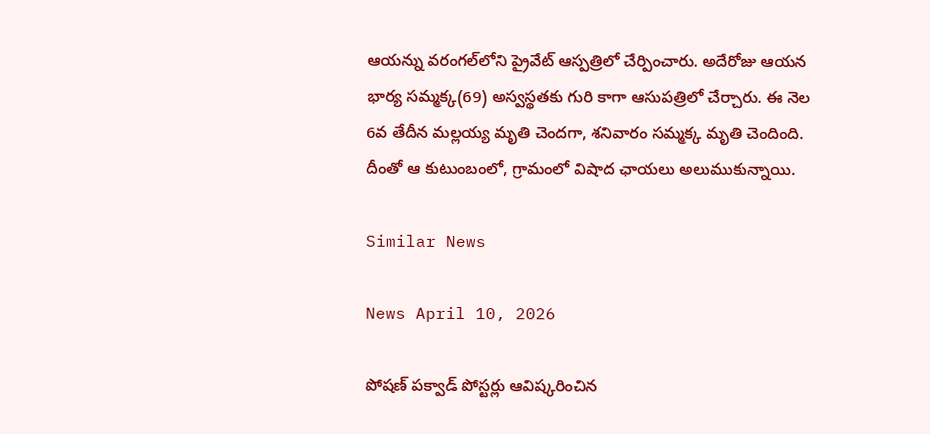ఆయన్ను వరంగల్‌లోని ప్రైవేట్ ఆస్పత్రిలో చేర్పించారు. అదేరోజు ఆయన భార్య సమ్మక్క(69) అస్వస్థతకు గురి కాగా ఆసుపత్రిలో చేర్చారు. ఈ నెల 6వ తేదీన మల్లయ్య మృతి చెందగా, శనివారం సమ్మక్క మృతి చెందింది. దీంతో ఆ కుటుంబంలో, గ్రామంలో విషాద ఛాయలు అలుముకున్నాయి.

Similar News

News April 10, 2026

పోషణ్ పక్వాడ్ పోస్టర్లు ఆవిష్కరించిన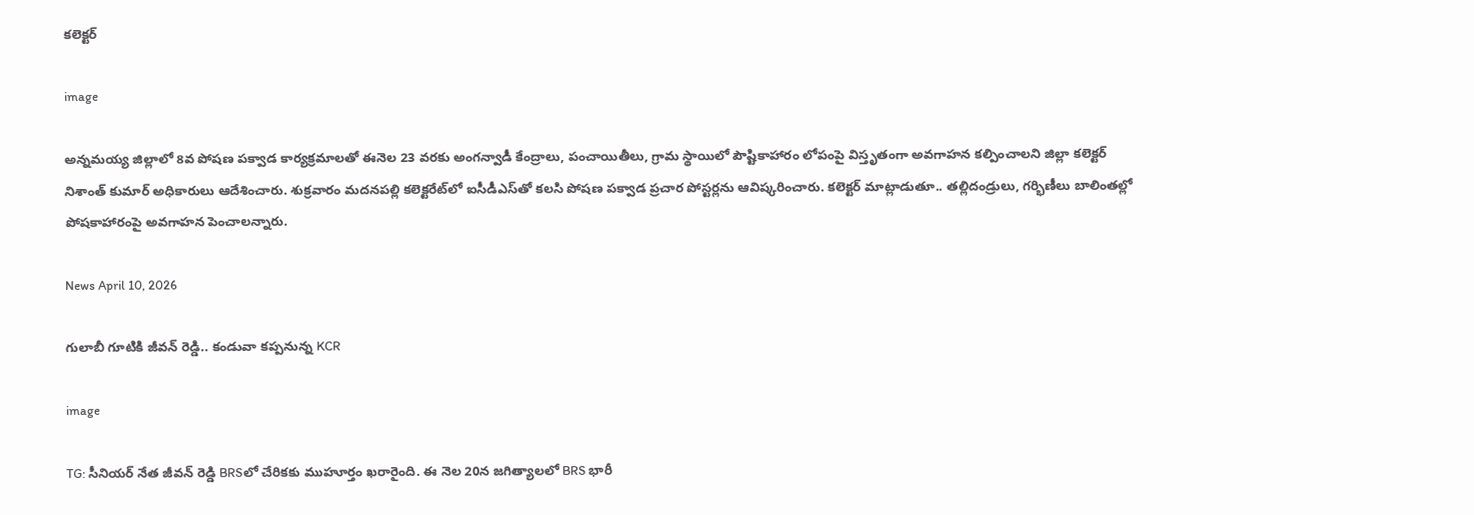కలెక్టర్

image

అన్నమయ్య జిల్లాలో 8వ పోషణ పక్వాడ కార్యక్రమాలతో ఈనెల 23 వరకు అంగన్వాడీ కేంద్రాలు, పంచాయితీలు, గ్రామ స్థాయిలో పౌష్టికాహారం లోపంపై విస్తృతంగా అవగాహన కల్పించాలని జిల్లా కలెక్టర్ నిశాంత్ కుమార్ అధికారులు ఆదేశించారు. శుక్రవారం మదనపల్లి కలెక్టరేట్‌లో ఐసీడీఎస్‌తో కలసి పోషణ పక్వాడ ప్రచార పోస్టర్లను ఆవిష్కరించారు. కలెక్టర్ మాట్లాడుతూ.. తల్లిదండ్రులు, గర్భిణీలు బాలింతల్లో పోషకాహారంపై అవగాహన పెంచాలన్నారు.

News April 10, 2026

గులాబీ గూటికి జీవన్ రెడ్డి.. కండువా కప్పనున్న KCR

image

TG: సీనియర్ నేత జీవన్ రెడ్డి BRSలో చేరికకు ముహూర్తం ఖరారైంది. ఈ నెల 20న జగిత్యాలలో BRS భారీ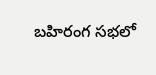బహిరంగ సభలో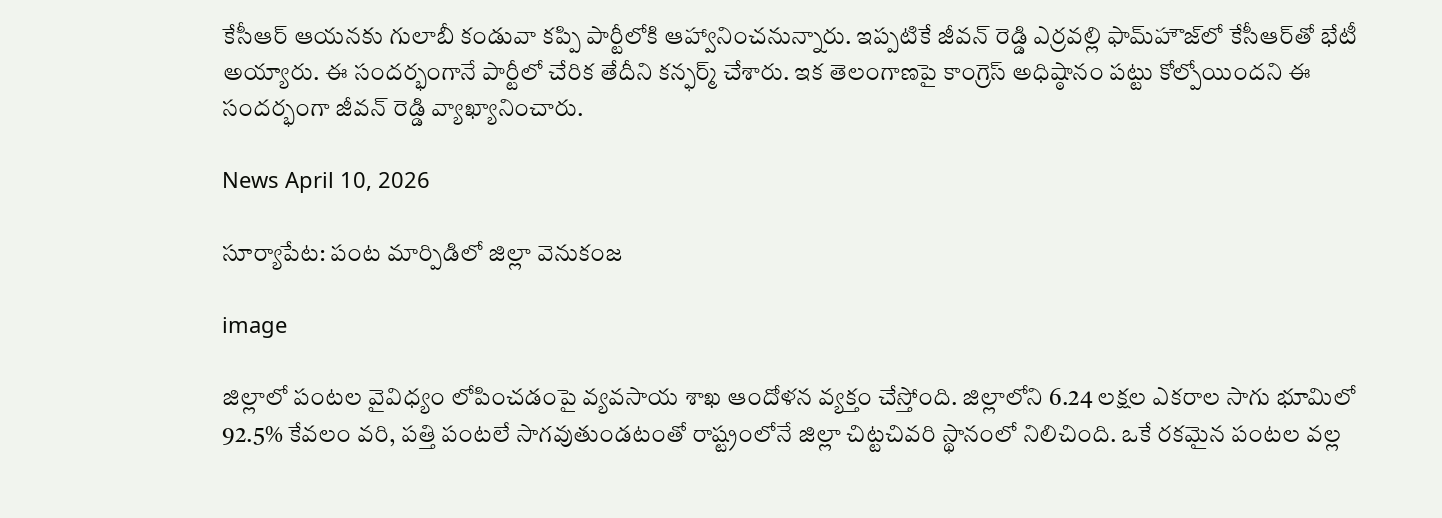కేసీఆర్ ఆయనకు గులాబీ కండువా కప్పి పార్టీలోకి ఆహ్వానించనున్నారు. ఇప్పటికే జీవన్ రెడ్డి ఎర్రవల్లి ఫామ్‌హౌజ్‌లో కేసీఆర్‌తో భేటీ అయ్యారు. ఈ సందర్భంగానే పార్టీలో చేరిక తేదీని కన్ఫర్మ్ చేశారు. ఇక తెలంగాణపై కాంగ్రెస్ అధిష్ఠానం పట్టు కోల్పోయిందని ఈ సందర్భంగా జీవన్ రెడ్డి వ్యాఖ్యానించారు.

News April 10, 2026

సూర్యాపేట: పంట మార్పిడిలో జిల్లా వెనుకంజ

image

జిల్లాలో పంటల వైవిధ్యం లోపించడంపై వ్యవసాయ శాఖ ఆందోళన వ్యక్తం చేస్తోంది. జిల్లాలోని 6.24 లక్షల ఎకరాల సాగు భూమిలో 92.5% కేవలం వరి, పత్తి పంటలే సాగవుతుండటంతో రాష్ట్రంలోనే జిల్లా చిట్టచివరి స్థానంలో నిలిచింది. ఒకే రకమైన పంటల వల్ల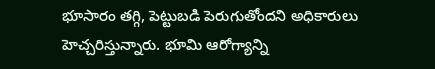భూసారం తగ్గి, పెట్టుబడి పెరుగుతోందని అధికారులు హెచ్చరిస్తున్నారు. భూమి ఆరోగ్యాన్ని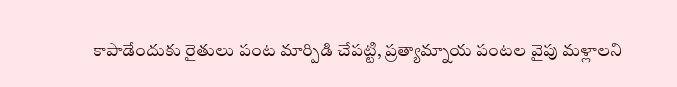కాపాడేందుకు రైతులు పంట మార్పిడి చేపట్టి, ప్రత్యామ్నాయ పంటల వైపు మళ్లాలని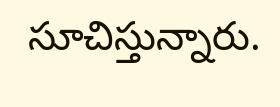సూచిస్తున్నారు.